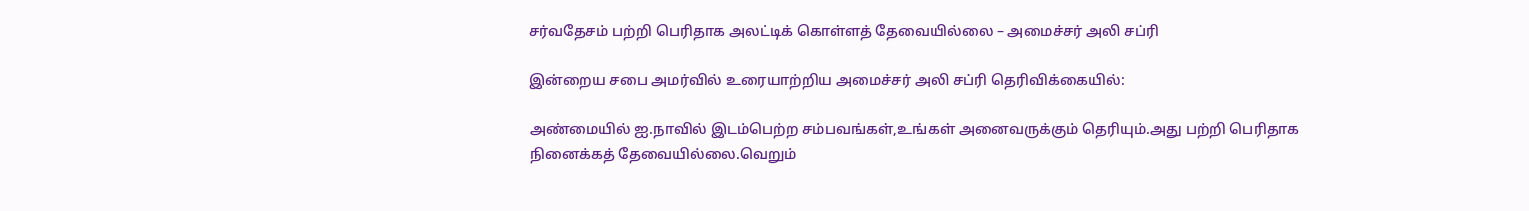சர்வதேசம் பற்றி பெரிதாக அலட்டிக் கொள்ளத் தேவையில்லை – அமைச்சர் அலி சப்ரி

இன்றைய சபை அமர்வில் உரையாற்றிய அமைச்சர் அலி சப்ரி தெரிவிக்கையில்:

அண்மையில் ஐ.நாவில் இடம்பெற்ற சம்பவங்கள்,உங்கள் அனைவருக்கும் தெரியும்.அது பற்றி பெரிதாக நினைக்கத் தேவையில்லை.வெறும்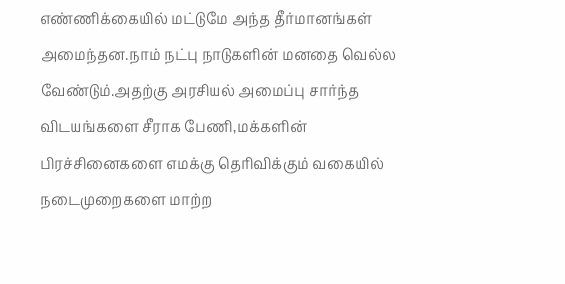எண்ணிக்கையில் மட்டுமே அந்த தீர்மானங்கள் அமைந்தன.நாம் நட்பு நாடுகளின் மனதை வெல்ல வேண்டும்.அதற்கு அரசியல் அமைப்பு சார்ந்த விடயங்களை சீராக பேணி,மக்களின் பிரச்சினைகளை எமக்கு தெரிவிக்கும் வகையில் நடைமுறைகளை மாற்ற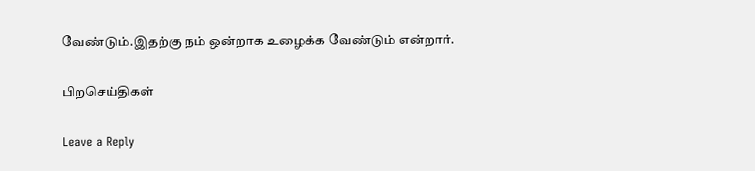வேண்டும்.இதற்கு நம் ஒன்றாக உழைக்க வேண்டும் என்றார்.

பிறசெய்திகள்

Leave a Reply